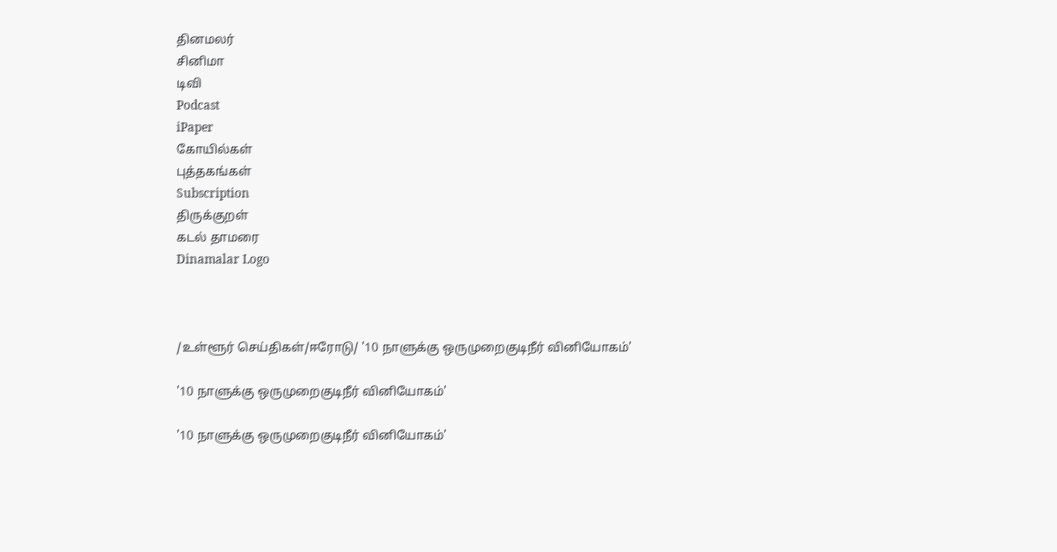தினமலர்
சினிமா
டிவி
Podcast
iPaper
கோயில்கள்
புத்தகங்கள்
Subscription
திருக்குறள்
கடல் தாமரை
Dinamalar Logo



/உள்ளூர் செய்திகள்/ஈரோடு/ '10 நாளுக்கு ஒருமுறைகுடிநீர் வினியோகம்'

'10 நாளுக்கு ஒருமுறைகுடிநீர் வினியோகம்'

'10 நாளுக்கு ஒருமுறைகுடிநீர் வினியோகம்'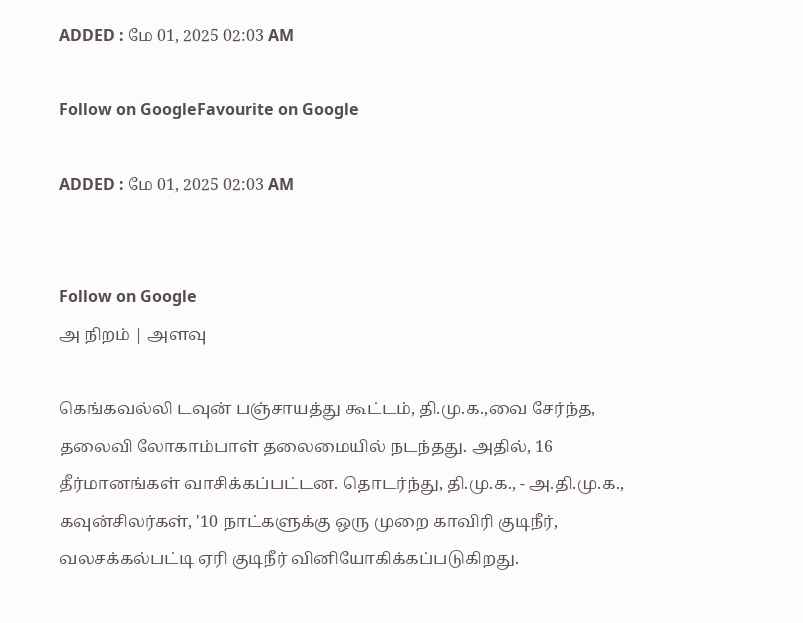ADDED : மே 01, 2025 02:03 AM

Follow on GoogleFavourite on Google

ADDED : மே 01, 2025 02:03 AM


Follow on Google
அ நிறம் | அளவு

கெங்கவல்லி டவுன் பஞ்சாயத்து கூட்டம், தி.மு.க.,வை சேர்ந்த, தலைவி லோகாம்பாள் தலைமையில் நடந்தது. அதில், 16 தீர்மானங்கள் வாசிக்கப்பட்டன. தொடர்ந்து, தி.மு.க., - அ.தி.மு.க., கவுன்சிலர்கள், '10 நாட்களுக்கு ஒரு முறை காவிரி குடிநீர், வலசக்கல்பட்டி ஏரி குடிநீர் வினியோகிக்கப்படுகிறது.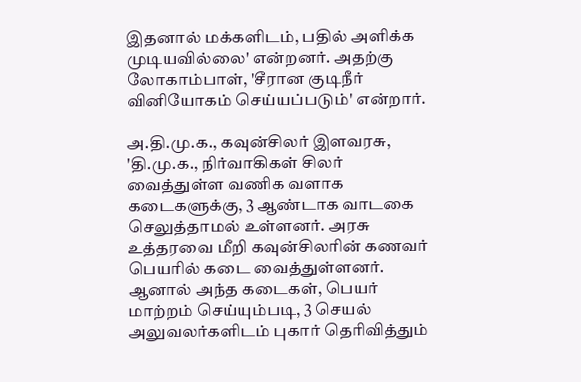இதனால் மக்களிடம், பதில் அளிக்க முடியவில்லை' என்றனர். அதற்கு லோகாம்பாள், 'சீரான குடிநீர் வினியோகம் செய்யப்படும்' என்றார்.

அ.தி.மு.க., கவுன்சிலர் இளவரசு, 'தி.மு.க., நிர்வாகிகள் சிலர் வைத்துள்ள வணிக வளாக கடைகளுக்கு, 3 ஆண்டாக வாடகை செலுத்தாமல் உள்ளனர். அரசு உத்தரவை மீறி கவுன்சிலரின் கணவர் பெயரில் கடை வைத்துள்ளனர். ஆனால் அந்த கடைகள், பெயர் மாற்றம் செய்யும்படி, 3 செயல் அலுவலர்களிடம் புகார் தெரிவித்தும்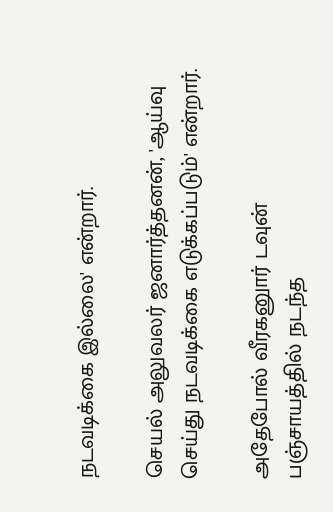நடவடிக்கை இல்லை' என்றார்.

செயல் அலுவலர் ஜனார்த்தனன், 'ஆய்வு செய்து நடவடிக்கை எடுக்கப்படும்' என்றார்.

அதேபோல் வீரகனுார் டவுன் பஞ்சாயத்தில் நடந்த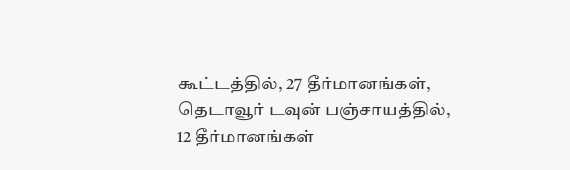கூட்டத்தில், 27 தீர்மானங்கள், தெடாவூர் டவுன் பஞ்சாயத்தில், 12 தீர்மானங்கள்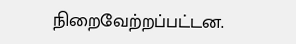நிறைவேற்றப்பட்டன.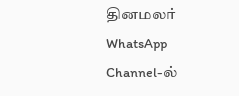தினமலர் WhatsApp Channel-ல்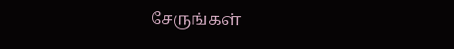சேருங்கள்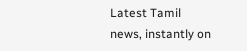Latest Tamil news, instantly on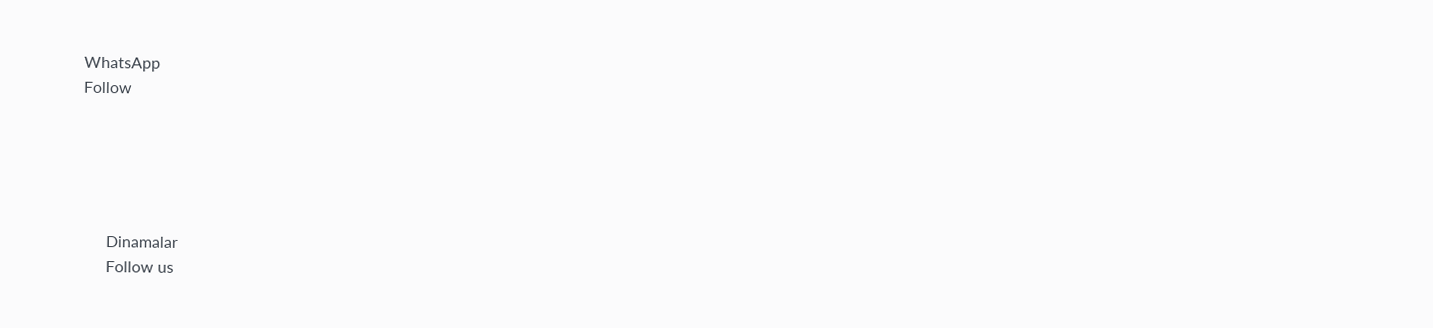WhatsApp
Follow





      Dinamalar
      Follow us